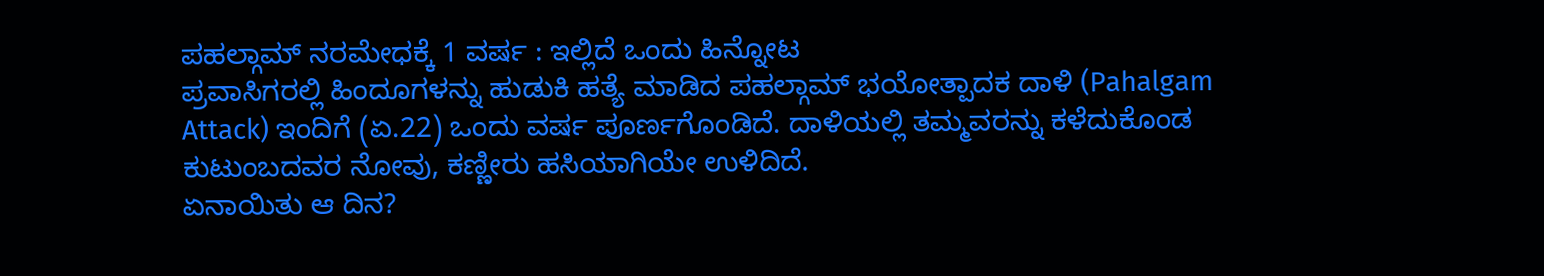ಪಹಲ್ಗಾಮ್ ನರಮೇಧಕ್ಕೆ 1 ವರ್ಷ : ಇಲ್ಲಿದೆ ಒಂದು ಹಿನ್ನೋಟ
ಪ್ರವಾಸಿಗರಲ್ಲಿ ಹಿಂದೂಗಳನ್ನು ಹುಡುಕಿ ಹತ್ಯೆ ಮಾಡಿದ ಪಹಲ್ಗಾಮ್ ಭಯೋತ್ಪಾದಕ ದಾಳಿ (Pahalgam Attack) ಇಂದಿಗೆ (ಏ.22) ಒಂದು ವರ್ಷ ಪೂರ್ಣಗೊಂಡಿದೆ. ದಾಳಿಯಲ್ಲಿ ತಮ್ಮವರನ್ನು ಕಳೆದುಕೊಂಡ ಕುಟುಂಬದವರ ನೋವು, ಕಣ್ಣೀರು ಹಸಿಯಾಗಿಯೇ ಉಳಿದಿದೆ.
ಏನಾಯಿತು ಆ ದಿನ?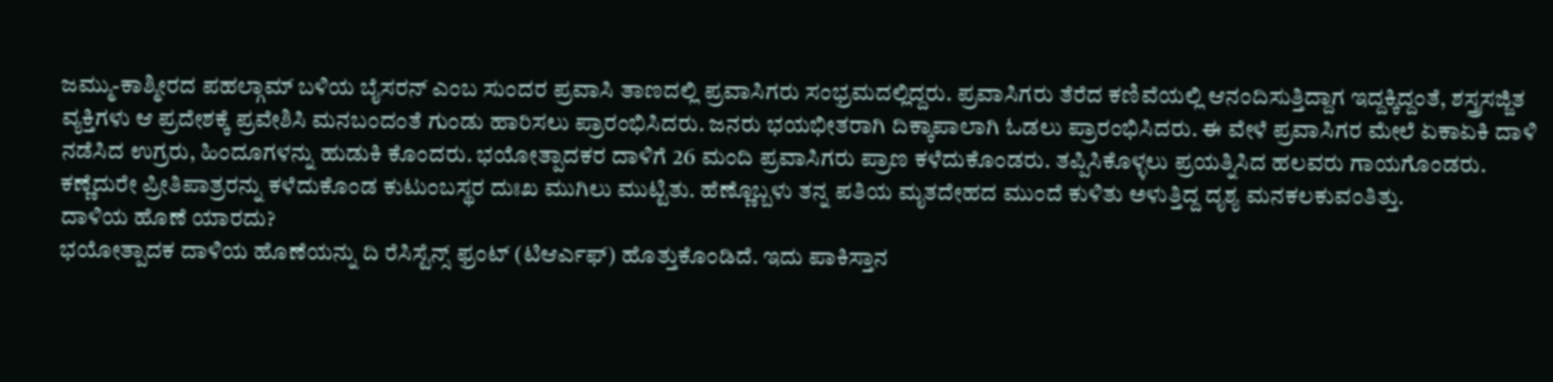ಜಮ್ಮು-ಕಾಶ್ಮೀರದ ಪಹಲ್ಗಾಮ್ ಬಳಿಯ ಬೈಸರನ್ ಎಂಬ ಸುಂದರ ಪ್ರವಾಸಿ ತಾಣದಲ್ಲಿ ಪ್ರವಾಸಿಗರು ಸಂಭ್ರಮದಲ್ಲಿದ್ದರು. ಪ್ರವಾಸಿಗರು ತೆರೆದ ಕಣಿವೆಯಲ್ಲಿ ಆನಂದಿಸುತ್ತಿದ್ದಾಗ ಇದ್ದಕ್ಕಿದ್ದಂತೆ, ಶಸ್ತ್ರಸಜ್ಜಿತ ವ್ಯಕ್ತಿಗಳು ಆ ಪ್ರದೇಶಕ್ಕೆ ಪ್ರವೇಶಿಸಿ ಮನಬಂದಂತೆ ಗುಂಡು ಹಾರಿಸಲು ಪ್ರಾರಂಭಿಸಿದರು. ಜನರು ಭಯಭೀತರಾಗಿ ದಿಕ್ಕಾಪಾಲಾಗಿ ಓಡಲು ಪ್ರಾರಂಭಿಸಿದರು. ಈ ವೇಳೆ ಪ್ರವಾಸಿಗರ ಮೇಲೆ ಏಕಾಏಕಿ ದಾಳಿ ನಡೆಸಿದ ಉಗ್ರರು, ಹಿಂದೂಗಳನ್ನು ಹುಡುಕಿ ಕೊಂದರು. ಭಯೋತ್ಪಾದಕರ ದಾಳಿಗೆ 26 ಮಂದಿ ಪ್ರವಾಸಿಗರು ಪ್ರಾಣ ಕಳೆದುಕೊಂಡರು. ತಪ್ಪಿಸಿಕೊಳ್ಳಲು ಪ್ರಯತ್ನಿಸಿದ ಹಲವರು ಗಾಯಗೊಂಡರು. ಕಣ್ಣೆದುರೇ ಪ್ರೀತಿಪಾತ್ರರನ್ನು ಕಳೆದುಕೊಂಡ ಕುಟುಂಬಸ್ಥರ ದುಃಖ ಮುಗಿಲು ಮುಟ್ಟಿತು. ಹೆಣ್ಣೊಬ್ಬಳು ತನ್ನ ಪತಿಯ ಮೃತದೇಹದ ಮುಂದೆ ಕುಳಿತು ಅಳುತ್ತಿದ್ದ ದೃಶ್ಯ ಮನಕಲಕುವಂತಿತ್ತು.
ದಾಳಿಯ ಹೊಣೆ ಯಾರದು?
ಭಯೋತ್ಪಾದಕ ದಾಳಿಯ ಹೊಣೆಯನ್ನು ದಿ ರೆಸಿಸ್ಟೆನ್ಸ್ ಫ್ರಂಟ್ (ಟಿಆರ್ಎಫ್) ಹೊತ್ತುಕೊಂಡಿದೆ. ಇದು ಪಾಕಿಸ್ತಾನ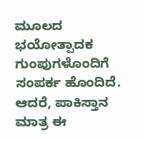ಮೂಲದ ಭಯೋತ್ಪಾದಕ ಗುಂಪುಗಳೊಂದಿಗೆ ಸಂಪರ್ಕ ಹೊಂದಿದೆ. ಆದರೆ, ಪಾಕಿಸ್ತಾನ ಮಾತ್ರ ಈ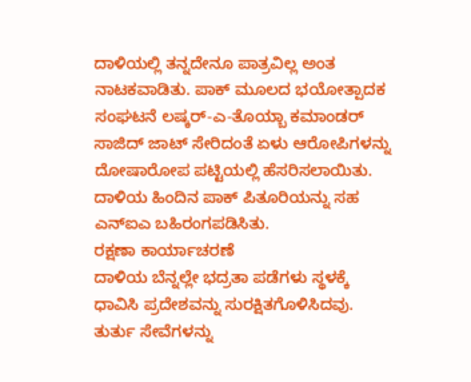ದಾಳಿಯಲ್ಲಿ ತನ್ನದೇನೂ ಪಾತ್ರವಿಲ್ಲ ಅಂತ ನಾಟಕವಾಡಿತು. ಪಾಕ್ ಮೂಲದ ಭಯೋತ್ಪಾದಕ ಸಂಘಟನೆ ಲಷ್ಕರ್-ಎ-ತೊಯ್ಬಾ ಕಮಾಂಡರ್ ಸಾಜಿದ್ ಜಾಟ್ ಸೇರಿದಂತೆ ಏಳು ಆರೋಪಿಗಳನ್ನು ದೋಷಾರೋಪ ಪಟ್ಟಿಯಲ್ಲಿ ಹೆಸರಿಸಲಾಯಿತು. ದಾಳಿಯ ಹಿಂದಿನ ಪಾಕ್ ಪಿತೂರಿಯನ್ನು ಸಹ ಎನ್ಐಎ ಬಹಿರಂಗಪಡಿಸಿತು.
ರಕ್ಷಣಾ ಕಾರ್ಯಾಚರಣೆ
ದಾಳಿಯ ಬೆನ್ನಲ್ಲೇ ಭದ್ರತಾ ಪಡೆಗಳು ಸ್ಥಳಕ್ಕೆ ಧಾವಿಸಿ ಪ್ರದೇಶವನ್ನು ಸುರಕ್ಷಿತಗೊಳಿಸಿದವು. ತುರ್ತು ಸೇವೆಗಳನ್ನು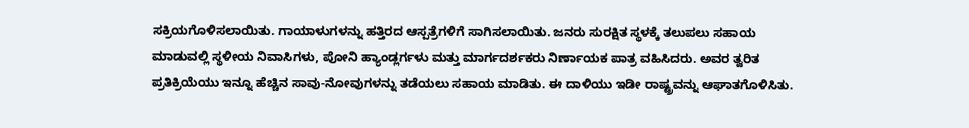ಸಕ್ರಿಯಗೊಳಿಸಲಾಯಿತು. ಗಾಯಾಳುಗಳನ್ನು ಹತ್ತಿರದ ಆಸ್ಪತ್ರೆಗಳಿಗೆ ಸಾಗಿಸಲಾಯಿತು. ಜನರು ಸುರಕ್ಷಿತ ಸ್ಥಳಕ್ಕೆ ತಲುಪಲು ಸಹಾಯ ಮಾಡುವಲ್ಲಿ ಸ್ಥಳೀಯ ನಿವಾಸಿಗಳು, ಪೋನಿ ಹ್ಯಾಂಡ್ಲರ್ಗಳು ಮತ್ತು ಮಾರ್ಗದರ್ಶಕರು ನಿರ್ಣಾಯಕ ಪಾತ್ರ ವಹಿಸಿದರು. ಅವರ ತ್ವರಿತ ಪ್ರತಿಕ್ರಿಯೆಯು ಇನ್ನೂ ಹೆಚ್ಚಿನ ಸಾವು-ನೋವುಗಳನ್ನು ತಡೆಯಲು ಸಹಾಯ ಮಾಡಿತು. ಈ ದಾಳಿಯು ಇಡೀ ರಾಷ್ಟ್ರವನ್ನು ಆಘಾತಗೊಳಿಸಿತು.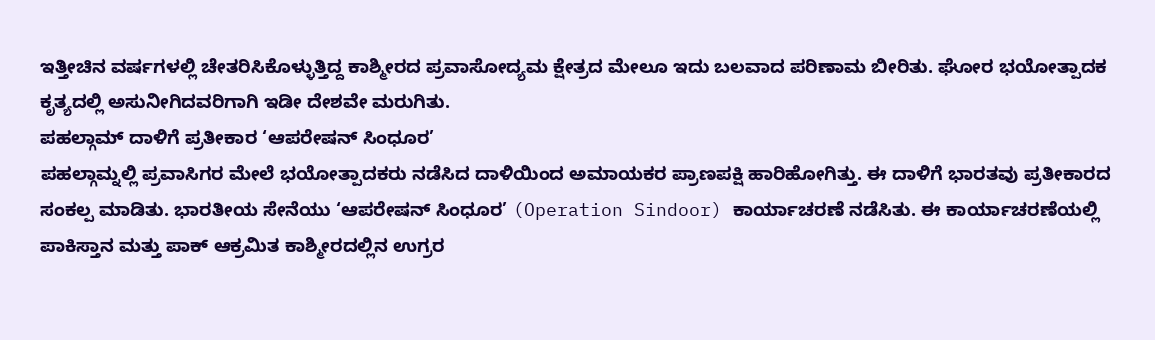ಇತ್ತೀಚಿನ ವರ್ಷಗಳಲ್ಲಿ ಚೇತರಿಸಿಕೊಳ್ಳುತ್ತಿದ್ದ ಕಾಶ್ಮೀರದ ಪ್ರವಾಸೋದ್ಯಮ ಕ್ಷೇತ್ರದ ಮೇಲೂ ಇದು ಬಲವಾದ ಪರಿಣಾಮ ಬೀರಿತು. ಘೋರ ಭಯೋತ್ಪಾದಕ ಕೃತ್ಯದಲ್ಲಿ ಅಸುನೀಗಿದವರಿಗಾಗಿ ಇಡೀ ದೇಶವೇ ಮರುಗಿತು.
ಪಹಲ್ಗಾಮ್ ದಾಳಿಗೆ ಪ್ರತೀಕಾರ ‘ಆಪರೇಷನ್ ಸಿಂಧೂರ’
ಪಹಲ್ಗಾಮ್ನಲ್ಲಿ ಪ್ರವಾಸಿಗರ ಮೇಲೆ ಭಯೋತ್ಪಾದಕರು ನಡೆಸಿದ ದಾಳಿಯಿಂದ ಅಮಾಯಕರ ಪ್ರಾಣಪಕ್ಷಿ ಹಾರಿಹೋಗಿತ್ತು. ಈ ದಾಳಿಗೆ ಭಾರತವು ಪ್ರತೀಕಾರದ ಸಂಕಲ್ಪ ಮಾಡಿತು. ಭಾರತೀಯ ಸೇನೆಯು ‘ಆಪರೇಷನ್ ಸಿಂಧೂರ’ (Operation Sindoor) ಕಾರ್ಯಾಚರಣೆ ನಡೆಸಿತು. ಈ ಕಾರ್ಯಾಚರಣೆಯಲ್ಲಿ ಪಾಕಿಸ್ತಾನ ಮತ್ತು ಪಾಕ್ ಆಕ್ರಮಿತ ಕಾಶ್ಮೀರದಲ್ಲಿನ ಉಗ್ರರ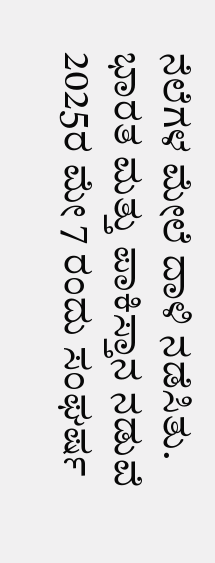ನೆಲೆಗಳ ಮೇಲೆ ದಾಳಿ ನಡೆಸಿತು. ಭಾರತ ಮತ್ತು ಪಾಕಿಸ್ತಾನ ನಡುವೆ 2025ರ ಮೇ 7 ರಂದು ಸಂಘರ್ಷ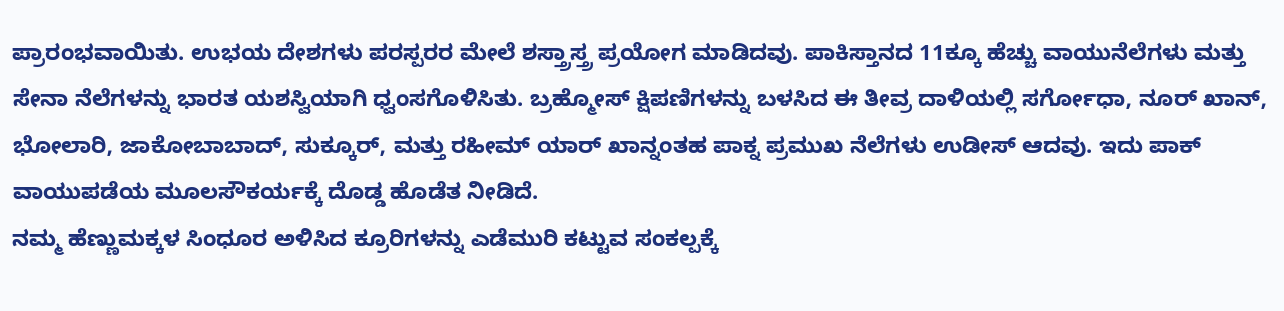ಪ್ರಾರಂಭವಾಯಿತು. ಉಭಯ ದೇಶಗಳು ಪರಸ್ಪರರ ಮೇಲೆ ಶಸ್ತ್ರಾಸ್ತ್ರ ಪ್ರಯೋಗ ಮಾಡಿದವು. ಪಾಕಿಸ್ತಾನದ 11ಕ್ಕೂ ಹೆಚ್ಚು ವಾಯುನೆಲೆಗಳು ಮತ್ತು ಸೇನಾ ನೆಲೆಗಳನ್ನು ಭಾರತ ಯಶಸ್ವಿಯಾಗಿ ಧ್ವಂಸಗೊಳಿಸಿತು. ಬ್ರಹ್ಮೋಸ್ ಕ್ಷಿಪಣಿಗಳನ್ನು ಬಳಸಿದ ಈ ತೀವ್ರ ದಾಳಿಯಲ್ಲಿ ಸರ್ಗೋಧಾ, ನೂರ್ ಖಾನ್, ಭೋಲಾರಿ, ಜಾಕೋಬಾಬಾದ್, ಸುಕ್ಕೂರ್, ಮತ್ತು ರಹೀಮ್ ಯಾರ್ ಖಾನ್ನಂತಹ ಪಾಕ್ನ ಪ್ರಮುಖ ನೆಲೆಗಳು ಉಡೀಸ್ ಆದವು. ಇದು ಪಾಕ್ ವಾಯುಪಡೆಯ ಮೂಲಸೌಕರ್ಯಕ್ಕೆ ದೊಡ್ಡ ಹೊಡೆತ ನೀಡಿದೆ.
ನಮ್ಮ ಹೆಣ್ಣುಮಕ್ಕಳ ಸಿಂಧೂರ ಅಳಿಸಿದ ಕ್ರೂರಿಗಳನ್ನು ಎಡೆಮುರಿ ಕಟ್ಟುವ ಸಂಕಲ್ಪಕ್ಕೆ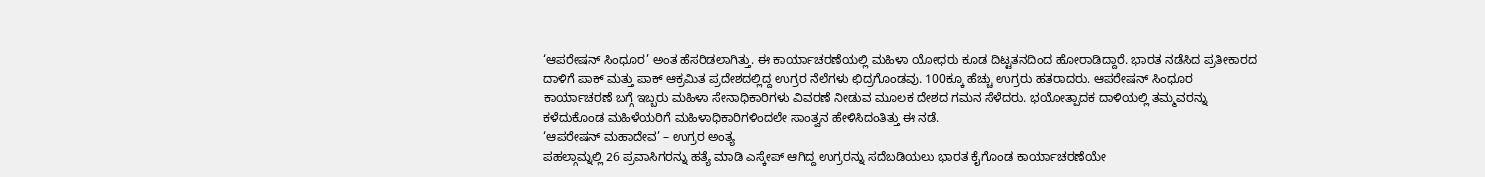‘ಆಪರೇಷನ್ ಸಿಂಧೂರ’ ಅಂತ ಹೆಸರಿಡಲಾಗಿತ್ತು. ಈ ಕಾರ್ಯಾಚರಣೆಯಲ್ಲಿ ಮಹಿಳಾ ಯೋಧರು ಕೂಡ ದಿಟ್ಟತನದಿಂದ ಹೋರಾಡಿದ್ದಾರೆ. ಭಾರತ ನಡೆಸಿದ ಪ್ರತೀಕಾರದ ದಾಳಿಗೆ ಪಾಕ್ ಮತ್ತು ಪಾಕ್ ಆಕ್ರಮಿತ ಪ್ರದೇಶದಲ್ಲಿದ್ದ ಉಗ್ರರ ನೆಲೆಗಳು ಛಿದ್ರಗೊಂಡವು. 100ಕ್ಕೂ ಹೆಚ್ಚು ಉಗ್ರರು ಹತರಾದರು. ಆಪರೇಷನ್ ಸಿಂಧೂರ ಕಾರ್ಯಾಚರಣೆ ಬಗ್ಗೆ ಇಬ್ಬರು ಮಹಿಳಾ ಸೇನಾಧಿಕಾರಿಗಳು ವಿವರಣೆ ನೀಡುವ ಮೂಲಕ ದೇಶದ ಗಮನ ಸೆಳೆದರು. ಭಯೋತ್ಪಾದಕ ದಾಳಿಯಲ್ಲಿ ತಮ್ಮವರನ್ನು ಕಳೆದುಕೊಂಡ ಮಹಿಳೆಯರಿಗೆ ಮಹಿಳಾಧಿಕಾರಿಗಳಿಂದಲೇ ಸಾಂತ್ವನ ಹೇಳಿಸಿದಂತಿತ್ತು ಈ ನಡೆ.
‘ಆಪರೇಷನ್ ಮಹಾದೇವ’ – ಉಗ್ರರ ಅಂತ್ಯ
ಪಹಲ್ಗಾಮ್ನಲ್ಲಿ 26 ಪ್ರವಾಸಿಗರನ್ನು ಹತ್ಯೆ ಮಾಡಿ ಎಸ್ಕೇಪ್ ಆಗಿದ್ದ ಉಗ್ರರನ್ನು ಸದೆಬಡಿಯಲು ಭಾರತ ಕೈಗೊಂಡ ಕಾರ್ಯಾಚರಣೆಯೇ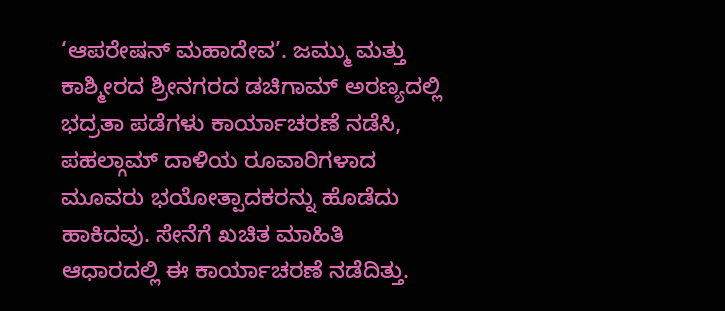‘ಆಪರೇಷನ್ ಮಹಾದೇವ’. ಜಮ್ಮು ಮತ್ತು ಕಾಶ್ಮೀರದ ಶ್ರೀನಗರದ ಡಚಿಗಾಮ್ ಅರಣ್ಯದಲ್ಲಿ ಭದ್ರತಾ ಪಡೆಗಳು ಕಾರ್ಯಾಚರಣೆ ನಡೆಸಿ, ಪಹಲ್ಗಾಮ್ ದಾಳಿಯ ರೂವಾರಿಗಳಾದ ಮೂವರು ಭಯೋತ್ಪಾದಕರನ್ನು ಹೊಡೆದು ಹಾಕಿದವು. ಸೇನೆಗೆ ಖಚಿತ ಮಾಹಿತಿ ಆಧಾರದಲ್ಲಿ ಈ ಕಾರ್ಯಾಚರಣೆ ನಡೆದಿತ್ತು.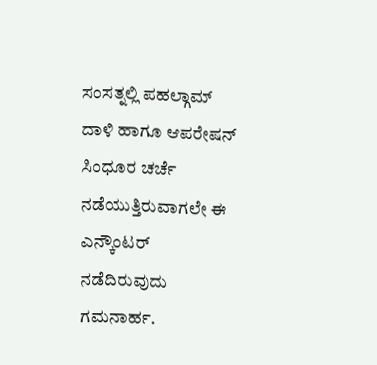ಸಂಸತ್ನಲ್ಲಿ ಪಹಲ್ಗಾಮ್ ದಾಳಿ ಹಾಗೂ ಆಪರೇಷನ್ ಸಿಂಧೂರ ಚರ್ಚೆ ನಡೆಯುತ್ತಿರುವಾಗಲೇ ಈ ಎನ್ಕೌಂಟರ್ ನಡೆದಿರುವುದು ಗಮನಾರ್ಹ.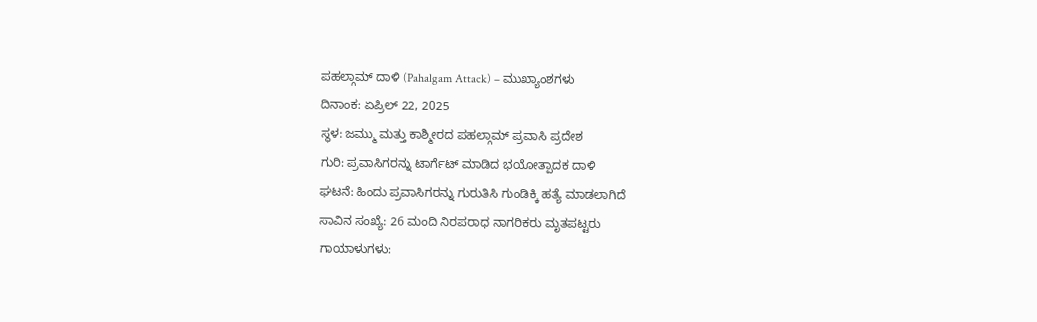ಪಹಲ್ಗಾಮ್ ದಾಳಿ (Pahalgam Attack) – ಮುಖ್ಯಾಂಶಗಳು
ದಿನಾಂಕ: ಏಪ್ರಿಲ್ 22, 2025
ಸ್ಥಳ: ಜಮ್ಮು ಮತ್ತು ಕಾಶ್ಮೀರದ ಪಹಲ್ಗಾಮ್ ಪ್ರವಾಸಿ ಪ್ರದೇಶ
ಗುರಿ: ಪ್ರವಾಸಿಗರನ್ನು ಟಾರ್ಗೆಟ್ ಮಾಡಿದ ಭಯೋತ್ಪಾದಕ ದಾಳಿ
ಘಟನೆ: ಹಿಂದು ಪ್ರವಾಸಿಗರನ್ನು ಗುರುತಿಸಿ ಗುಂಡಿಕ್ಕಿ ಹತ್ಯೆ ಮಾಡಲಾಗಿದೆ
ಸಾವಿನ ಸಂಖ್ಯೆ: 26 ಮಂದಿ ನಿರಪರಾಧ ನಾಗರಿಕರು ಮೃತಪಟ್ಟರು
ಗಾಯಾಳುಗಳು: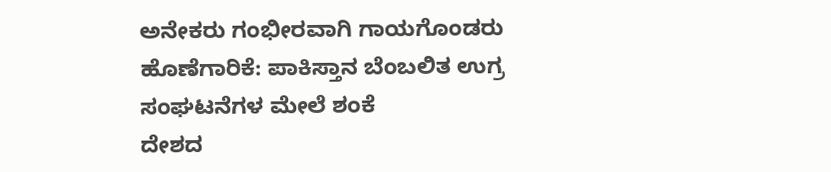ಅನೇಕರು ಗಂಭೀರವಾಗಿ ಗಾಯಗೊಂಡರು
ಹೊಣೆಗಾರಿಕೆ: ಪಾಕಿಸ್ತಾನ ಬೆಂಬಲಿತ ಉಗ್ರ ಸಂಘಟನೆಗಳ ಮೇಲೆ ಶಂಕೆ
ದೇಶದ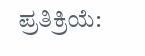ಪ್ರತಿಕ್ರಿಯೆ: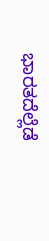ಭಾರತದೆಲ್ಲೆಡೆ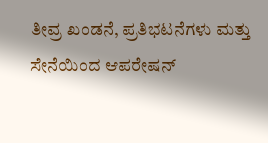ತೀವ್ರ ಖಂಡನೆ, ಪ್ರತಿಭಟನೆಗಳು ಮತ್ತು ಸೇನೆಯಿಂದ ಆಪರೇಷನ್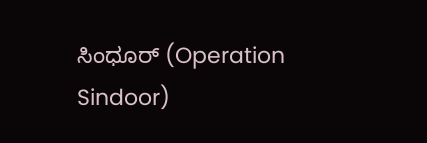ಸಿಂಧೂರ್ (Operation Sindoor)